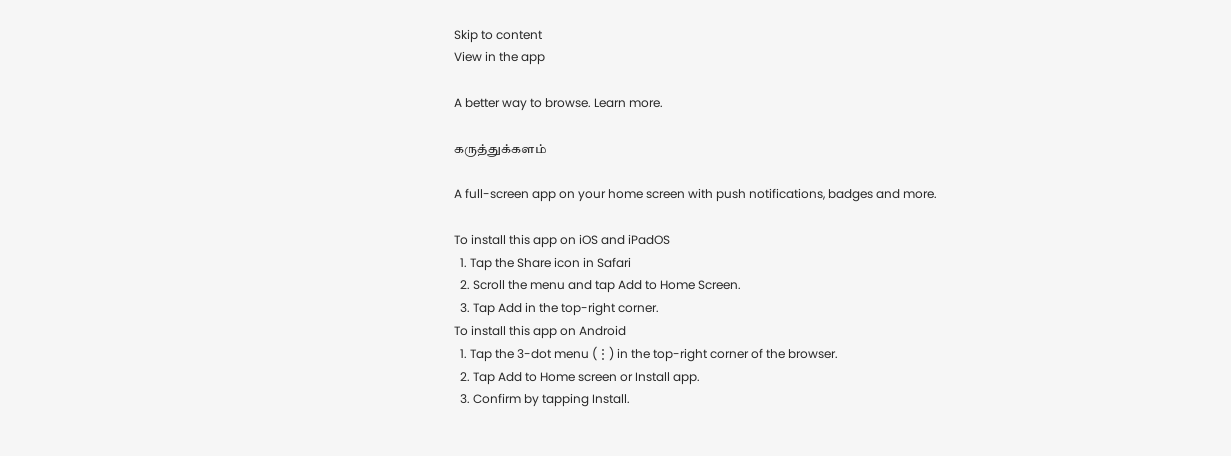Skip to content
View in the app

A better way to browse. Learn more.

கருத்துக்களம்

A full-screen app on your home screen with push notifications, badges and more.

To install this app on iOS and iPadOS
  1. Tap the Share icon in Safari
  2. Scroll the menu and tap Add to Home Screen.
  3. Tap Add in the top-right corner.
To install this app on Android
  1. Tap the 3-dot menu (⋮) in the top-right corner of the browser.
  2. Tap Add to Home screen or Install app.
  3. Confirm by tapping Install.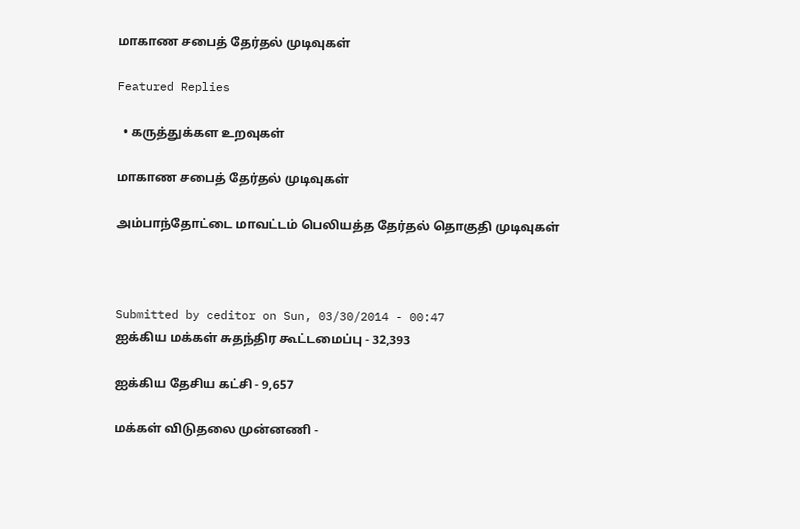மாகாண சபைத் தேர்தல் முடிவுகள்

Featured Replies

  • கருத்துக்கள உறவுகள்

மாகாண சபைத் தேர்தல் முடிவுகள்

அம்பாந்தோட்டை மாவட்டம் பெலியத்த தேர்தல் தொகுதி முடிவுகள்



Submitted by ceditor on Sun, 03/30/2014 - 00:47
ஐக்கிய மக்கள் சுதந்திர கூட்டமைப்பு - 32,393

ஐக்கிய தேசிய கட்சி - 9,657

மக்கள் விடுதலை முன்னணி -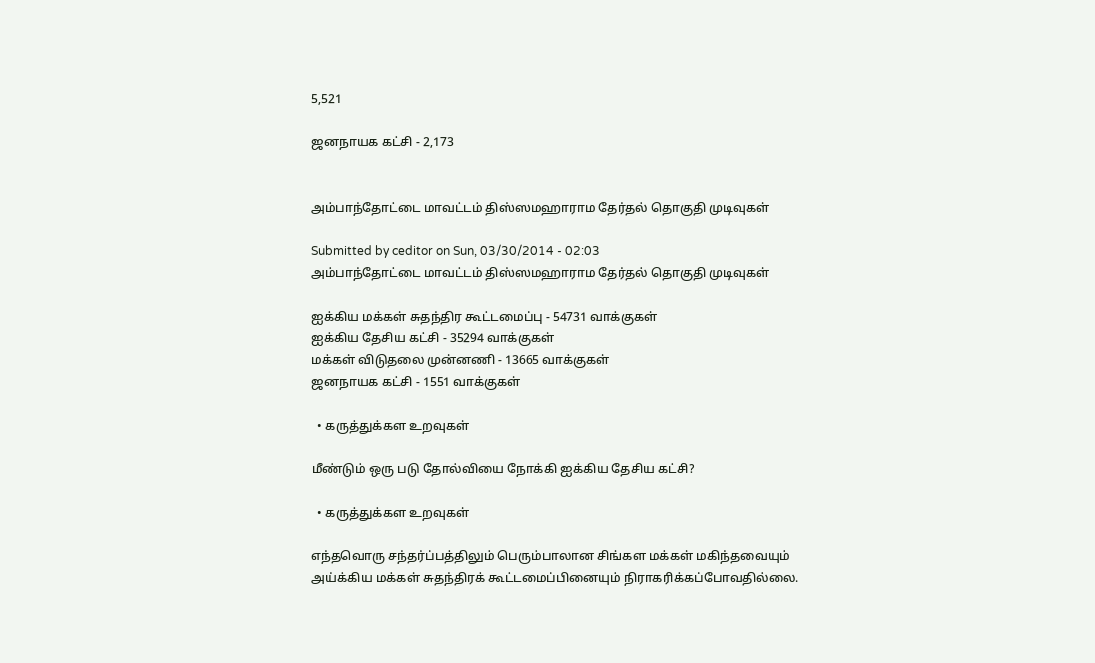5,521

ஜனநாயக கட்சி - 2,173


அம்பாந்தோட்டை மாவட்டம் திஸ்ஸமஹாராம தேர்தல் தொகுதி முடிவுகள்

Submitted by ceditor on Sun, 03/30/2014 - 02:03
அம்பாந்தோட்டை மாவட்டம் திஸ்ஸமஹாராம தேர்தல் தொகுதி முடிவுகள்

ஐக்கிய மக்கள் சுதந்திர கூட்டமைப்பு - 54731 வாக்குகள்
ஐக்கிய தேசிய கட்சி - 35294 வாக்குகள்
மக்கள் விடுதலை முன்னணி - 13665 வாக்குகள்
ஜனநாயக கட்சி - 1551 வாக்குகள்

  • கருத்துக்கள உறவுகள்

மீண்டும் ஒரு படு தோல்வியை நோக்கி ஐக்கிய தேசிய கட்சி?

  • கருத்துக்கள உறவுகள்

எந்தவொரு சந்தர்ப்பத்திலும் பெரும்பாலான சிங்கள மக்கள் மகிந்தவையும் அய்க்கிய மக்கள் சுதந்திரக் கூட்டமைப்பினையும் நிராகரிக்கப்போவதில்லை.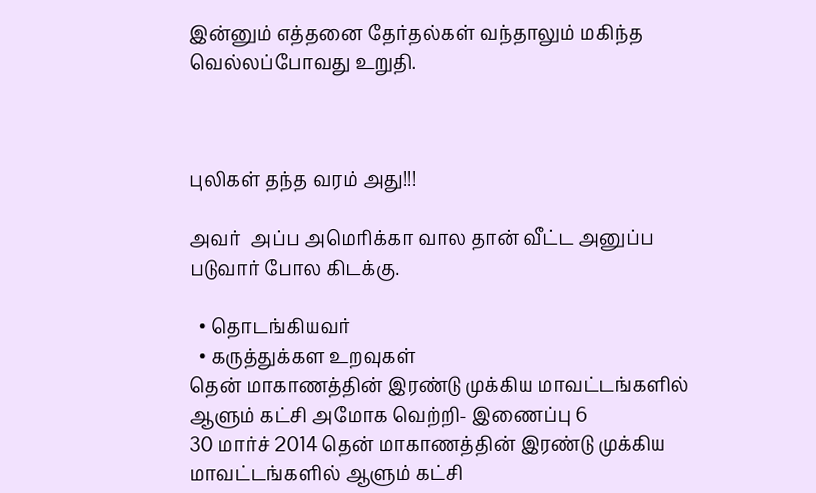இன்னும் எத்தனை தேர்தல்கள் வந்தாலும் மகிந்த வெல்லப்போவது உறுதி.



புலிகள் தந்த வரம் அது!!!

அவர்  அப்ப அமெரிக்கா வால தான் வீட்ட அனுப்ப படுவார் போல கிடக்கு.

  • தொடங்கியவர்
  • கருத்துக்கள உறவுகள்
தென் மாகாணத்தின் இரண்டு முக்கிய மாவட்டங்களில் ஆளும் கட்சி அமோக வெற்றி- இணைப்பு 6
30 மார்ச் 2014 தென் மாகாணத்தின் இரண்டு முக்கிய மாவட்டங்களில் ஆளும் கட்சி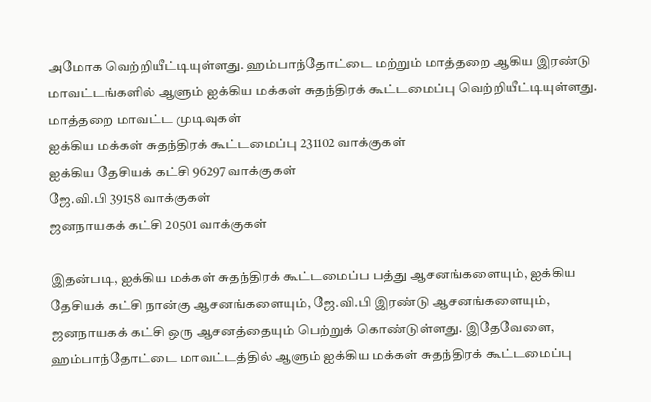அமோக வெற்றியீட்டியுள்ளது. ஹம்பாந்தோட்டை மற்றும் மாத்தறை ஆகிய இரண்டு மாவட்டங்களில் ஆளும் ஐக்கிய மக்கள் சுதந்திரக் கூட்டமைப்பு வெற்றியீட்டியுள்ளது. மாத்தறை மாவட்ட முடிவுகள்
ஐக்கிய மக்கள் சுதந்திரக் கூட்டமைப்பு 231102 வாக்குகள்
ஐக்கிய தேசியக் கட்சி 96297 வாக்குகள்
ஜே.வி.பி 39158 வாக்குகள்
ஜனநாயகக் கட்சி 20501 வாக்குகள்

இதன்படி, ஐக்கிய மக்கள் சுதந்திரக் கூட்டமைப்ப பத்து ஆசனங்களையும், ஐக்கிய தேசியக் கட்சி நான்கு ஆசனங்களையும், ஜே.வி.பி இரண்டு ஆசனங்களையும், ஜனநாயகக் கட்சி ஒரு ஆசனத்தையும் பெற்றுக் கொண்டுள்ளது. இதேவேளை, ஹம்பாந்தோட்டை மாவட்டத்தில் ஆளும் ஐக்கிய மக்கள் சுதந்திரக் கூட்டமைப்பு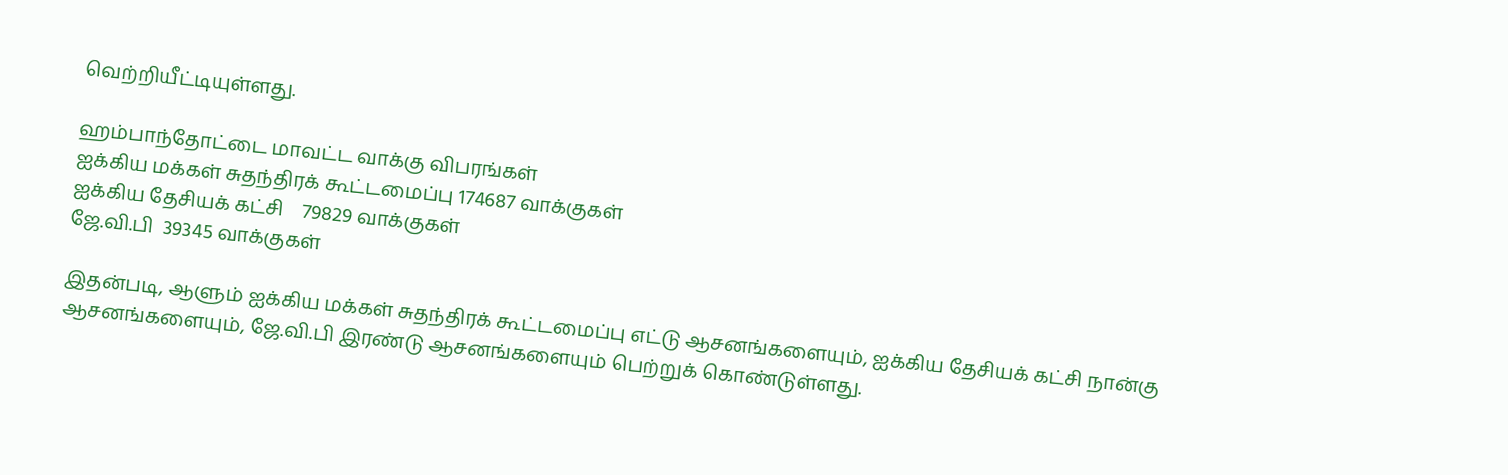வெற்றியீட்டியுள்ளது.

ஹம்பாந்தோட்டை மாவட்ட வாக்கு விபரங்கள்
ஐக்கிய மக்கள் சுதந்திரக் கூட்டமைப்பு 174687 வாக்குகள்
ஐக்கிய தேசியக் கட்சி    79829 வாக்குகள்
ஜே.வி.பி  39345 வாக்குகள்

இதன்படி, ஆளும் ஐக்கிய மக்கள் சுதந்திரக் கூட்டமைப்பு எட்டு ஆசனங்களையும், ஐக்கிய தேசியக் கட்சி நான்கு ஆசனங்களையும், ஜே.வி.பி இரண்டு ஆசனங்களையும் பெற்றுக் கொண்டுள்ளது.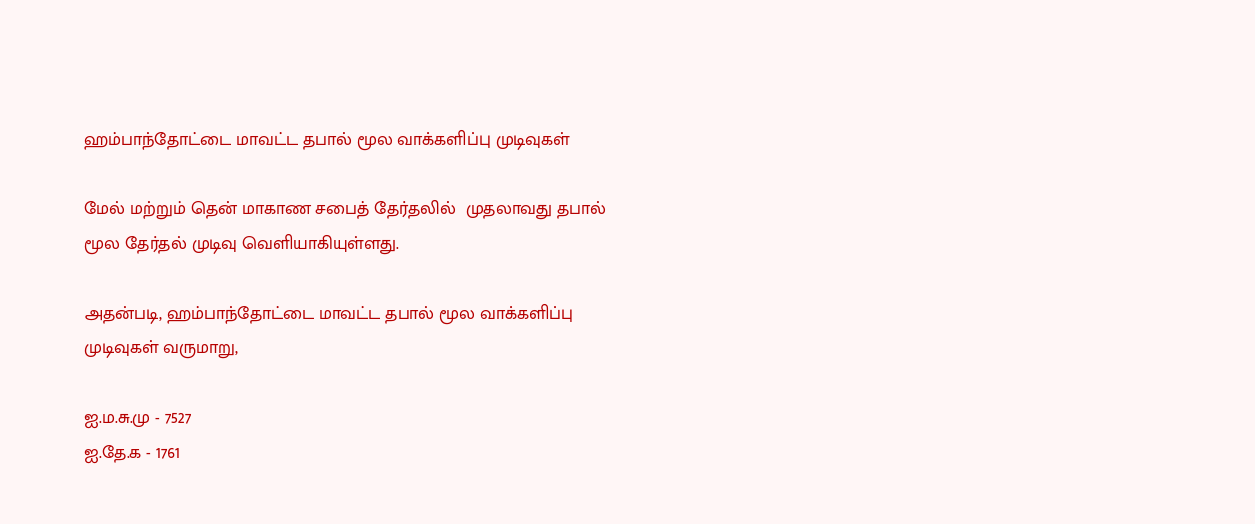ஹம்பாந்தோட்டை மாவட்ட தபால் மூல வாக்களிப்பு முடிவுகள்

மேல் மற்றும் தென் மாகாண சபைத் தேர்தலில்  முதலாவது தபால் மூல தேர்தல் முடிவு வெளியாகியுள்ளது.

அதன்படி, ஹம்பாந்தோட்டை மாவட்ட தபால் மூல வாக்களிப்பு முடிவுகள் வருமாறு,

ஐ.ம.சு.மு - 7527
ஐ.தே.க - 1761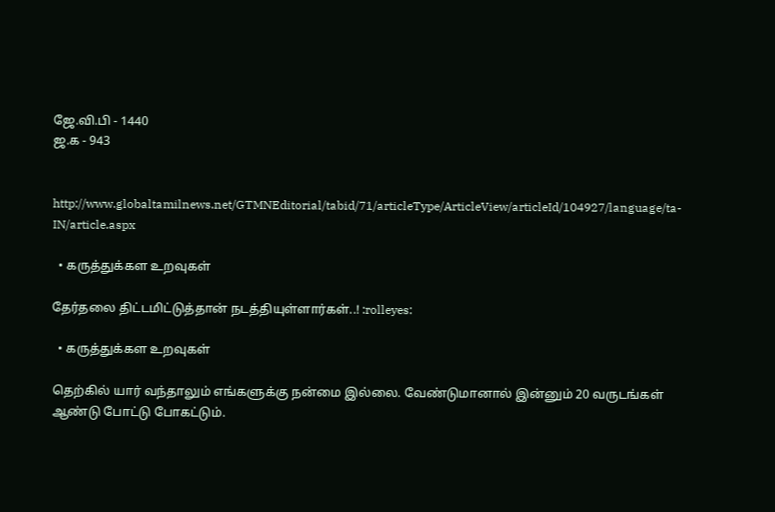ஜே.வி.பி - 1440
ஜ.க - 943


http://www.globaltamilnews.net/GTMNEditorial/tabid/71/articleType/ArticleView/articleId/104927/language/ta-IN/article.aspx

  • கருத்துக்கள உறவுகள்

தேர்தலை திட்டமிட்டுத்தான் நடத்தியுள்ளார்கள்..! :rolleyes:

  • கருத்துக்கள உறவுகள்

தெற்கில் யார் வந்தாலும் எங்களுக்கு நன்மை இல்லை. வேண்டுமானால் இன்னும் 20 வருடங்கள் ஆண்டு போட்டு போகட்டும்.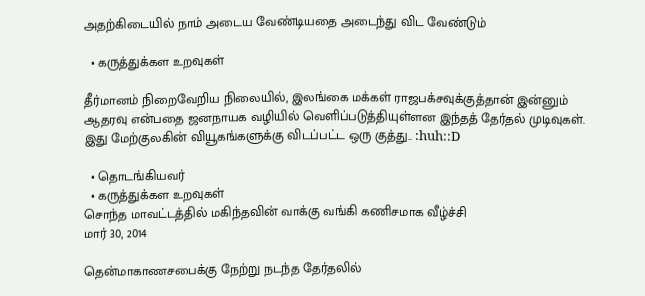அதற்கிடையில் நாம் அடைய வேண்டியதை அடைந்து விட வேண்டும்

  • கருத்துக்கள உறவுகள்

தீர்மானம் நிறைவேறிய நிலையில், இலங்கை மக்கள் ராஜபக்சவுக்குத்தான் இன்னும் ஆதரவு என்பதை ஜனநாயக வழியில் வெளிப்படுத்தியுள்ளன இந்தத் தேர்தல் முடிவுகள். இது மேற்குலகின் வியூகங்களுக்கு விடப்பட்ட ஒரு குத்து.. :huh::D

  • தொடங்கியவர்
  • கருத்துக்கள உறவுகள்
சொந்த மாவட்டத்தில் மகிந்தவின் வாக்கு வங்கி கணிசமாக வீழ்ச்சி
மார் 30, 2014

தென்மாகாணசபைக்கு நேற்று நடந்த தேர்தலில்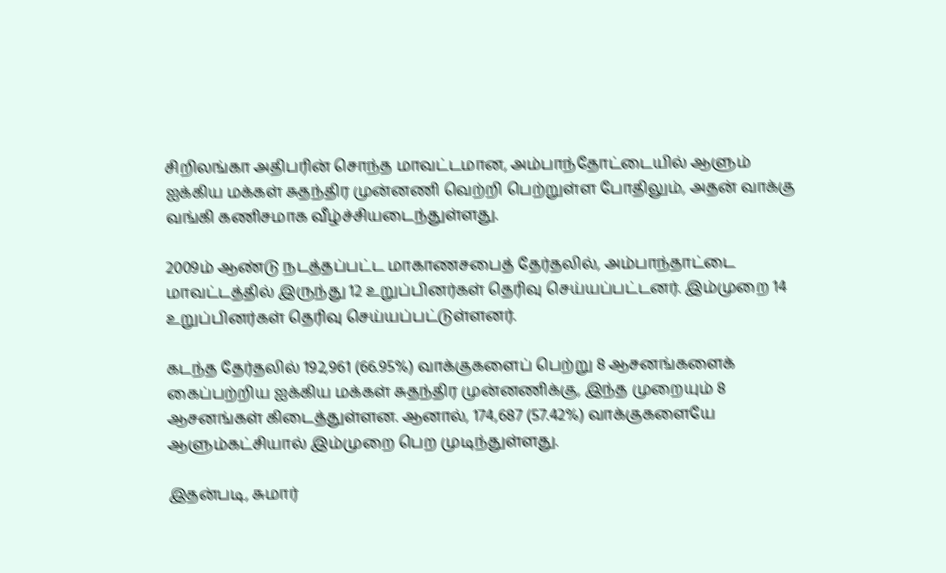சிறிலங்கா அதிபரின் சொந்த மாவட்டமான, அம்பாந்தோட்டையில் ஆளும் ஐக்கிய மக்கள் சுதந்திர முன்னணி வெற்றி பெற்றுள்ள போதிலும், அதன் வாக்கு வங்கி கணிசமாக வீழ்ச்சியடைந்துள்ளது.

2009ம் ஆண்டு நடத்தப்பட்ட மாகாணசபைத் தேர்தலில், அம்பாந்தாட்டை மாவட்டத்தில் இருந்து 12 உறுப்பினர்கள் தெரிவு செய்யப்பட்டனர். இம்முறை 14 உறுப்பினர்கள் தெரிவு செய்யப்பட்டுள்ளனர்.

கடந்த தேர்தலில் 192,961 (66.95%) வாக்குகளைப் பெற்று 8 ஆசனங்களைக் கைப்பற்றிய ஐக்கிய மக்கள் சுதந்திர முன்னணிக்கு, இந்த முறையும் 8 ஆசனங்கள் கிடைத்துள்ளன. ஆனால், 174,687 (57.42%) வாக்குகளையே ஆளும்கட்சியால் இம்முறை பெற முடிந்துள்ளது.

இதன்படி, சுமார்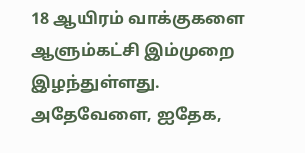18 ஆயிரம் வாக்குகளை ஆளும்கட்சி இம்முறை இழந்துள்ளது. அதேவேளை, ஐதேக,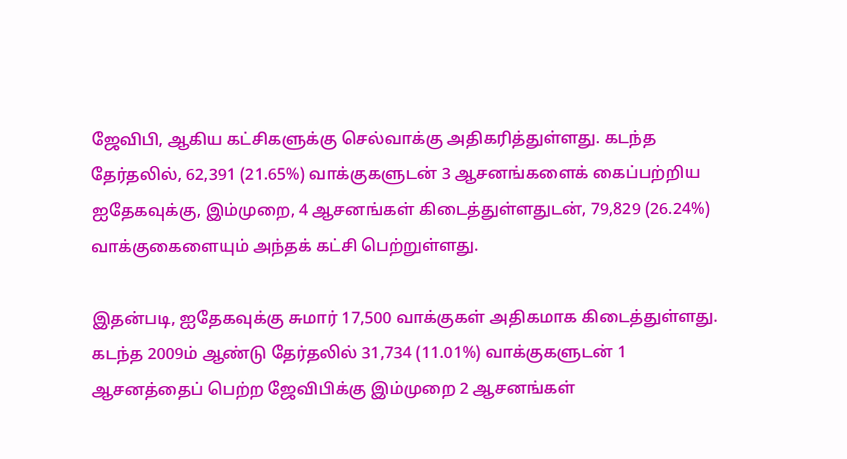ஜேவிபி, ஆகிய கட்சிகளுக்கு செல்வாக்கு அதிகரித்துள்ளது. கடந்த தேர்தலில், 62,391 (21.65%) வாக்குகளுடன் 3 ஆசனங்களைக் கைப்பற்றிய ஐதேகவுக்கு, இம்முறை, 4 ஆசனங்கள் கிடைத்துள்ளதுடன், 79,829 (26.24%) வாக்குகைளையும் அந்தக் கட்சி பெற்றுள்ளது.

இதன்படி, ஐதேகவுக்கு சுமார் 17,500 வாக்குகள் அதிகமாக கிடைத்துள்ளது. கடந்த 2009ம் ஆண்டு தேர்தலில் 31,734 (11.01%) வாக்குகளுடன் 1 ஆசனத்தைப் பெற்ற ஜேவிபிக்கு இம்முறை 2 ஆசனங்கள்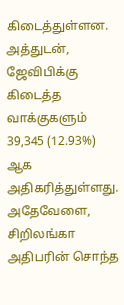கிடைத்துள்ளன. அத்துடன், ஜேவிபிக்கு கிடைத்த வாக்குகளும் 39,345 (12.93%) ஆக அதிகரித்துள்ளது. அதேவேளை, சிறிலங்கா அதிபரின் சொந்த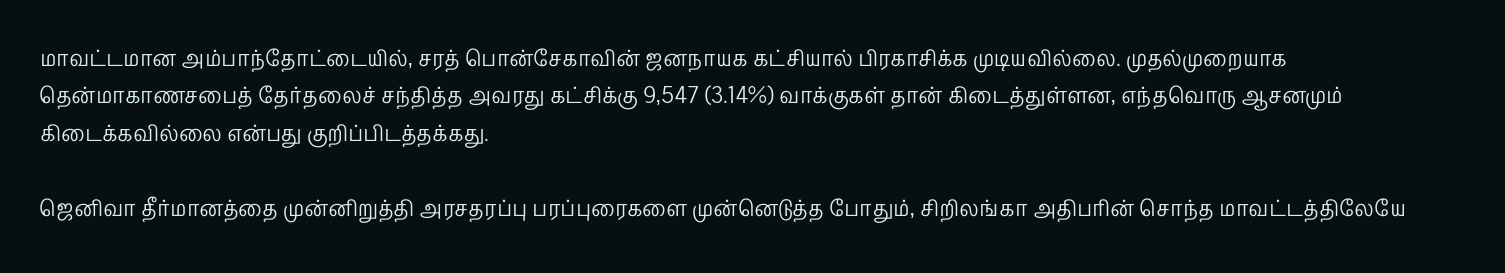மாவட்டமான அம்பாந்தோட்டையில், சரத் பொன்சேகாவின் ஜனநாயக கட்சியால் பிரகாசிக்க முடியவில்லை. முதல்முறையாக தென்மாகாணசபைத் தேர்தலைச் சந்தித்த அவரது கட்சிக்கு 9,547 (3.14%) வாக்குகள் தான் கிடைத்துள்ளன, எந்தவொரு ஆசனமும் கிடைக்கவில்லை என்பது குறிப்பிடத்தக்கது.

ஜெனிவா தீர்மானத்தை முன்னிறுத்தி அரசதரப்பு பரப்புரைகளை முன்னெடுத்த போதும், சிறிலங்கா அதிபரின் சொந்த மாவட்டத்திலேயே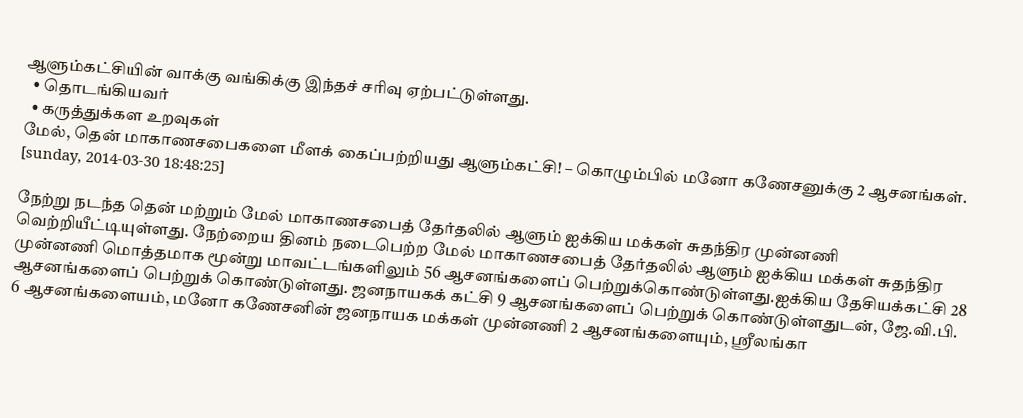ஆளும்கட்சியின் வாக்கு வங்கிக்கு இந்தச் சரிவு ஏற்பட்டுள்ளது.
  • தொடங்கியவர்
  • கருத்துக்கள உறவுகள்
மேல், தென் மாகாணசபைகளை மீளக் கைப்பற்றியது ஆளும்கட்சி! – கொழும்பில் மனோ கணேசனுக்கு 2 ஆசனங்கள்.
[sunday, 2014-03-30 18:48:25]

நேற்று நடந்த தென் மற்றும் மேல் மாகாணசபைத் தேர்தலில் ஆளும் ஐக்கிய மக்கள் சுதந்திர முன்னணி வெற்றியீட்டியுள்ளது. நேற்றைய தினம் நடைபெற்ற மேல் மாகாணசபைத் தேர்தலில் ஆளும் ஐக்கிய மக்கள் சுதந்திர முன்னணி மொத்தமாக மூன்று மாவட்டங்களிலும் 56 ஆசனங்களைப் பெற்றுக்கொண்டுள்ளது.ஐக்கிய தேசியக்கட்சி 28 ஆசனங்களைப் பெற்றுக் கொண்டுள்ளது. ஜனநாயகக் கட்சி 9 ஆசனங்களைப் பெற்றுக் கொண்டுள்ளதுடன், ஜே.வி.பி. 6 ஆசனங்களையம், மனோ கணேசனின் ஜனநாயக மக்கள் முன்னணி 2 ஆசனங்களையும், ஸ்ரீலங்கா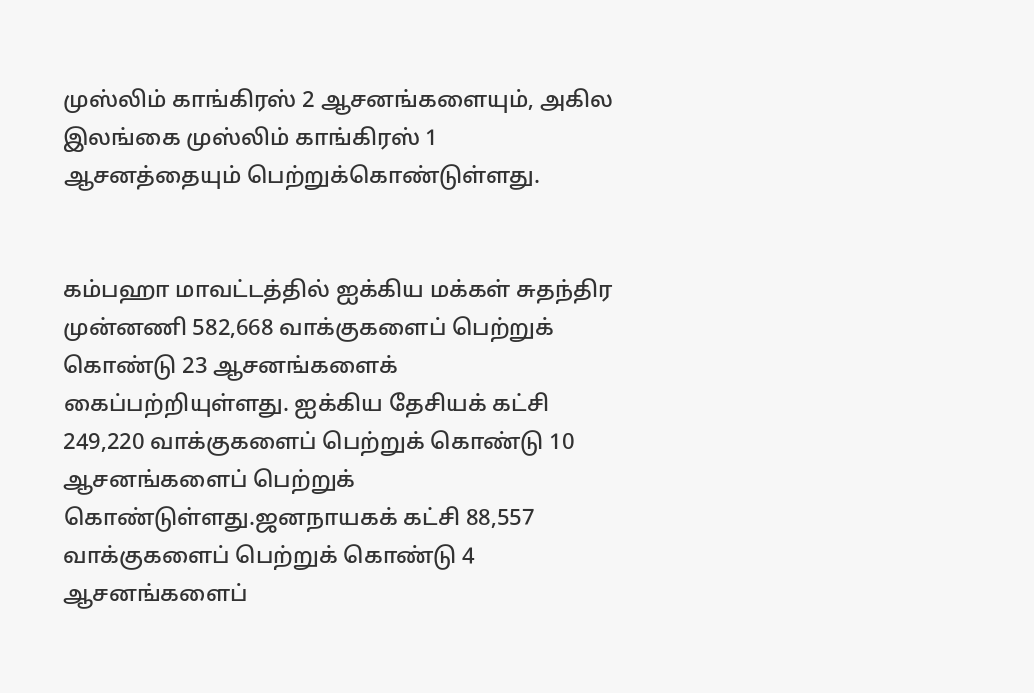முஸ்லிம் காங்கிரஸ் 2 ஆசனங்களையும், அகில இலங்கை முஸ்லிம் காங்கிரஸ் 1 ஆசனத்தையும் பெற்றுக்கொண்டுள்ளது.


கம்பஹா மாவட்டத்தில் ஐக்கிய மக்கள் சுதந்திர முன்னணி 582,668 வாக்குகளைப் பெற்றுக் கொண்டு 23 ஆசனங்களைக் கைப்பற்றியுள்ளது. ஐக்கிய தேசியக் கட்சி 249,220 வாக்குகளைப் பெற்றுக் கொண்டு 10 ஆசனங்களைப் பெற்றுக் கொண்டுள்ளது.ஜனநாயகக் கட்சி 88,557 வாக்குகளைப் பெற்றுக் கொண்டு 4 ஆசனங்களைப்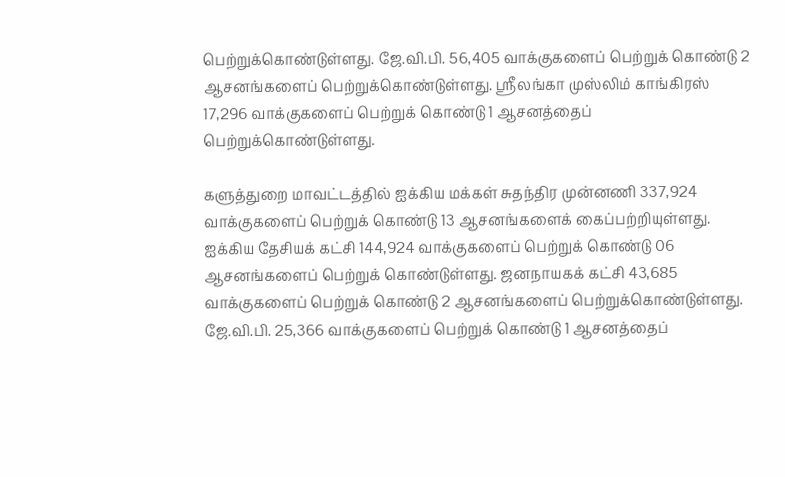பெற்றுக்கொண்டுள்ளது. ஜே.வி.பி. 56,405 வாக்குகளைப் பெற்றுக் கொண்டு 2 ஆசனங்களைப் பெற்றுக்கொண்டுள்ளது. ஸ்ரீலங்கா முஸ்லிம் காங்கிரஸ் 17,296 வாக்குகளைப் பெற்றுக் கொண்டு 1 ஆசனத்தைப் பெற்றுக்கொண்டுள்ளது.

களுத்துறை மாவட்டத்தில் ஐக்கிய மக்கள் சுதந்திர முன்னணி 337,924 வாக்குகளைப் பெற்றுக் கொண்டு 13 ஆசனங்களைக் கைப்பற்றியுள்ளது. ஐக்கிய தேசியக் கட்சி 144,924 வாக்குகளைப் பெற்றுக் கொண்டு 06 ஆசனங்களைப் பெற்றுக் கொண்டுள்ளது. ஜனநாயகக் கட்சி 43,685 வாக்குகளைப் பெற்றுக் கொண்டு 2 ஆசனங்களைப் பெற்றுக்கொண்டுள்ளது. ஜே.வி.பி. 25,366 வாக்குகளைப் பெற்றுக் கொண்டு 1 ஆசனத்தைப்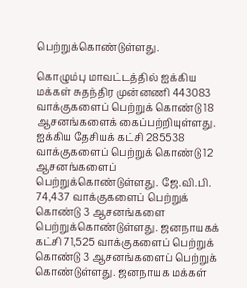பெற்றுக்கொண்டுள்ளது.

கொழும்பு மாவட்டத்தில் ஐக்கிய மக்கள் சுதந்திர முன்னணி 443083 வாக்குகளைப் பெற்றுக் கொண்டு 18 ஆசனங்களைக் கைப்பற்றியுள்ளது. ஐக்கிய தேசியக் கட்சி 285538 வாக்குகளைப் பெற்றுக் கொண்டு 12 ஆசனங்களைப் பெற்றுக்கொண்டுள்ளது. ஜே.வி.பி. 74,437 வாக்குகளைப் பெற்றுக் கொண்டு 3 ஆசனங்களை பெற்றுக்கொண்டுள்ளது. ஜனநாயகக் கட்சி 71,525 வாக்குகளைப் பெற்றுக் கொண்டு 3 ஆசனங்களைப் பெற்றுக் கொண்டுள்ளது. ஜனநாயக மக்கள்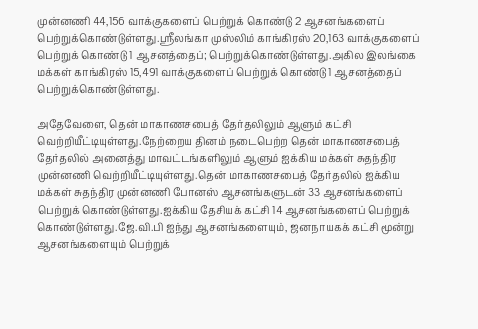முன்னணி 44,156 வாக்குகளைப் பெற்றுக் கொண்டு 2 ஆசனங்களைப் பெற்றுக்கொண்டுள்ளது.ஸ்ரீலங்கா முஸ்லிம் காங்கிரஸ் 20,163 வாக்குகளைப் பெற்றுக் கொண்டு 1 ஆசனத்தைப்; பெற்றுக்கொண்டுள்ளது.அகில இலங்கை மக்கள் காங்கிரஸ் 15,491 வாக்குகளைப் பெற்றுக் கொண்டு 1 ஆசனத்தைப் பெற்றுக்கொண்டுள்ளது.

அதேவேளை, தென் மாகாணசபைத் தேர்தலிலும் ஆளும் கட்சி வெற்றியீட்டியுள்ளது.நேற்றைய தினம் நடைபெற்ற தென் மாகாணசபைத் தேர்தலில் அனைத்து மாவட்டங்களிலும் ஆளும் ஐக்கிய மக்கள் சுதந்திர முன்னணி வெற்றியீட்டியுள்ளது.தென் மாகாணசபைத் தேர்தலில் ஐக்கிய மக்கள் சுதந்திர முன்னணி போனஸ் ஆசனங்களுடன் 33 ஆசனங்களைப் பெற்றுக் கொண்டுள்ளது.ஐக்கிய தேசியக் கட்சி 14 ஆசனங்களைப் பெற்றுக் கொண்டுள்ளது.ஜே.வி.பி ஐந்து ஆசனங்களையும், ஜனநாயகக் கட்சி மூன்று ஆசனங்களையும் பெற்றுக்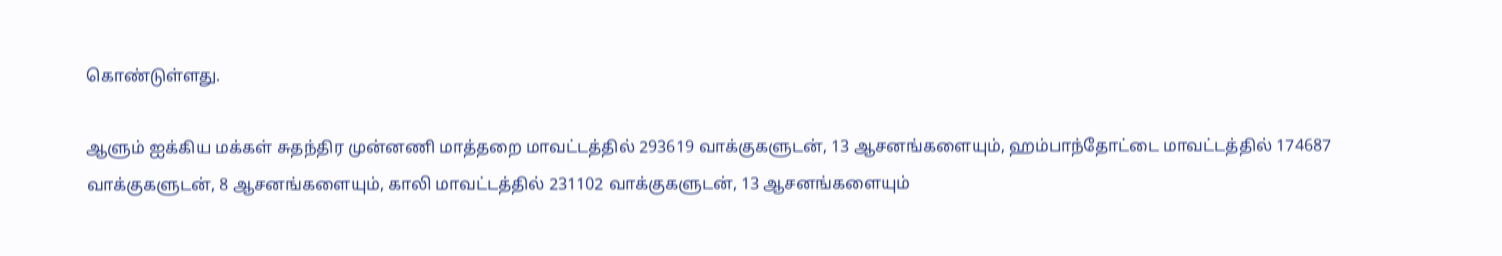கொண்டுள்ளது.

ஆளும் ஐக்கிய மக்கள் சுதந்திர முன்னணி மாத்தறை மாவட்டத்தில் 293619 வாக்குகளுடன், 13 ஆசனங்களையும், ஹம்பாந்தோட்டை மாவட்டத்தில் 174687 வாக்குகளுடன், 8 ஆசனங்களையும், காலி மாவட்டத்தில் 231102 வாக்குகளுடன், 13 ஆசனங்களையும்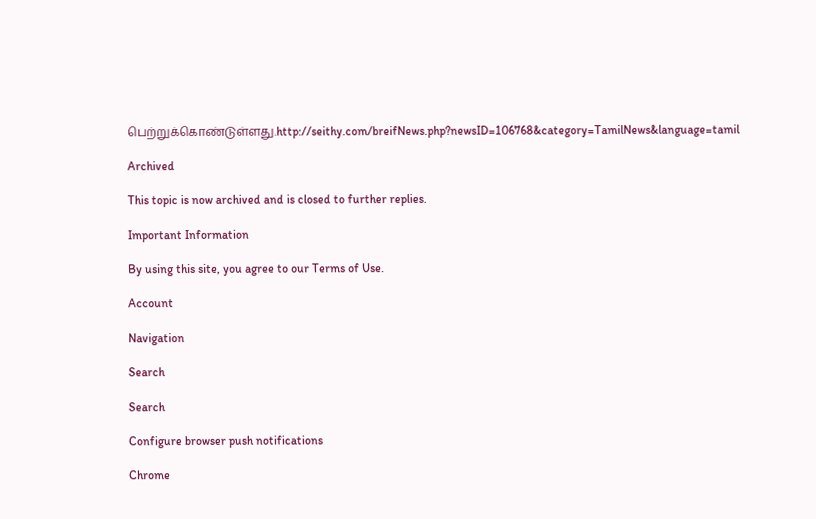பெற்றுக்கொண்டுள்ளது.http://seithy.com/breifNews.php?newsID=106768&category=TamilNews&language=tamil

Archived

This topic is now archived and is closed to further replies.

Important Information

By using this site, you agree to our Terms of Use.

Account

Navigation

Search

Search

Configure browser push notifications

Chrome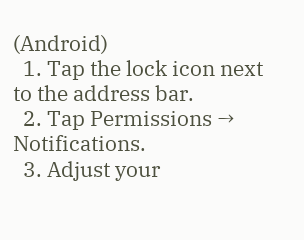(Android)
  1. Tap the lock icon next to the address bar.
  2. Tap Permissions → Notifications.
  3. Adjust your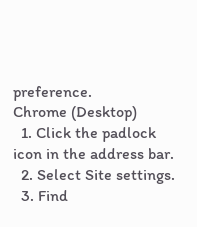preference.
Chrome (Desktop)
  1. Click the padlock icon in the address bar.
  2. Select Site settings.
  3. Find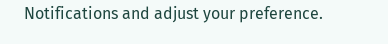Notifications and adjust your preference.